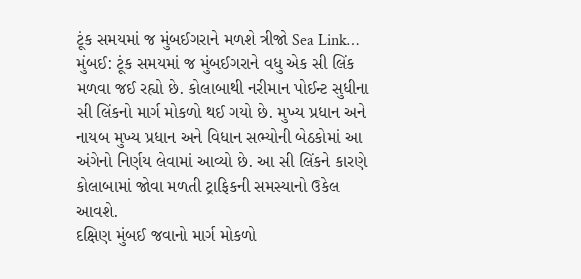ટૂંક સમયમાં જ મુંબઈગરાને મળશે ત્રીજો Sea Link…
મુંબઈ: ટૂંક સમયમાં જ મુંબઈગરાને વધુ એક સી લિંક મળવા જઈ રહ્યો છે. કોલાબાથી નરીમાન પોઈન્ટ સુધીના સી લિંકનો માર્ગ મોકળો થઈ ગયો છે. મુખ્ય પ્રધાન અને નાયબ મુખ્ય પ્રધાન અને વિધાન સભ્યોની બેઠકોમાં આ અંગેનો નિર્ણય લેવામાં આવ્યો છે. આ સી લિંકને કારણે કોલાબામાં જોવા મળતી ટ્રાફિકની સમસ્યાનો ઉકેલ આવશે.
દક્ષિણ મુંબઈ જવાનો માર્ગ મોકળો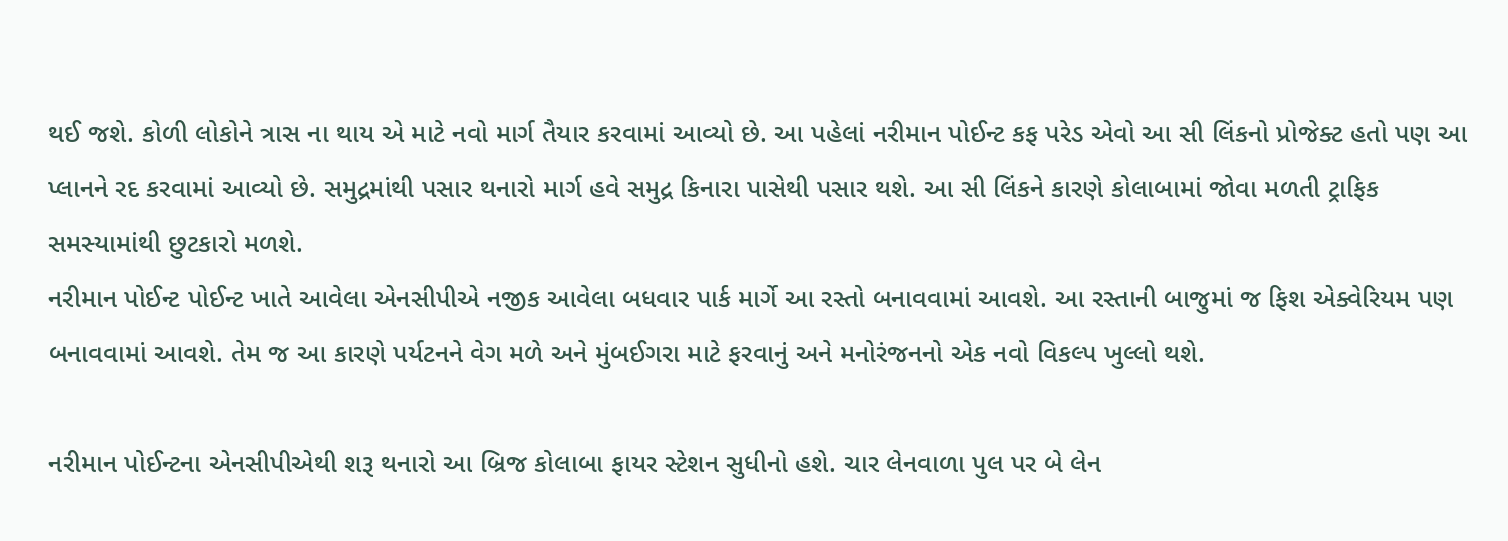થઈ જશે. કોળી લોકોને ત્રાસ ના થાય એ માટે નવો માર્ગ તૈયાર કરવામાં આવ્યો છે. આ પહેલાં નરીમાન પોઈન્ટ કફ પરેડ એવો આ સી લિંકનો પ્રોજેક્ટ હતો પણ આ પ્લાનને રદ કરવામાં આવ્યો છે. સમુદ્રમાંથી પસાર થનારો માર્ગ હવે સમુદ્ર કિનારા પાસેથી પસાર થશે. આ સી લિંકને કારણે કોલાબામાં જોવા મળતી ટ્રાફિક સમસ્યામાંથી છુટકારો મળશે.
નરીમાન પોઈન્ટ પોઈન્ટ ખાતે આવેલા એનસીપીએ નજીક આવેલા બધવાર પાર્ક માર્ગે આ રસ્તો બનાવવામાં આવશે. આ રસ્તાની બાજુમાં જ ફિશ એક્વેરિયમ પણ બનાવવામાં આવશે. તેમ જ આ કારણે પર્યટનને વેગ મળે અને મુંબઈગરા માટે ફરવાનું અને મનોરંજનનો એક નવો વિકલ્પ ખુલ્લો થશે.

નરીમાન પોઈન્ટના એનસીપીએથી શરૂ થનારો આ બ્રિજ કોલાબા ફાયર સ્ટેશન સુધીનો હશે. ચાર લેનવાળા પુલ પર બે લેન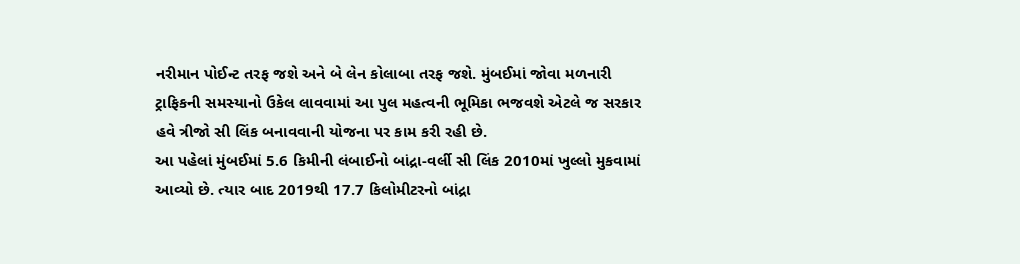નરીમાન પોઈન્ટ તરફ જશે અને બે લેન કોલાબા તરફ જશે. મુંબઈમાં જોવા મળનારી ટ્રાફિકની સમસ્યાનો ઉકેલ લાવવામાં આ પુલ મહત્વની ભૂમિકા ભજવશે એટલે જ સરકાર હવે ત્રીજો સી લિંક બનાવવાની યોજના પર કામ કરી રહી છે.
આ પહેલાં મુંબઈમાં 5.6 કિમીની લંબાઈનો બાંદ્રા-વર્લી સી લિંક 2010માં ખુલ્લો મુકવામાં આવ્યો છે. ત્યાર બાદ 2019થી 17.7 કિલોમીટરનો બાંદ્રા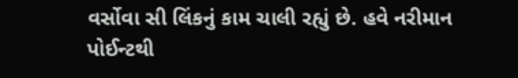વર્સોવા સી લિંકનું કામ ચાલી રહ્યું છે. હવે નરીમાન પોઈન્ટથી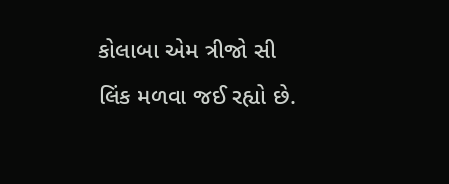કોલાબા એમ ત્રીજો સી લિંક મળવા જઈ રહ્યો છે.